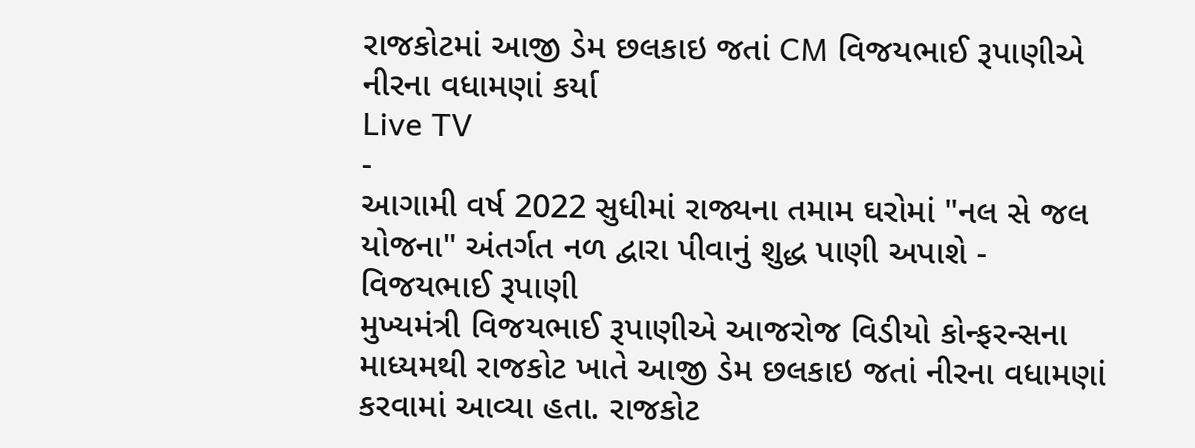રાજકોટમાં આજી ડેમ છલકાઇ જતાં CM વિજયભાઈ રૂપાણીએ નીરના વધામણાં કર્યા
Live TV
-
આગામી વર્ષ 2022 સુધીમાં રાજ્યના તમામ ઘરોમાં "નલ સે જલ યોજના" અંતર્ગત નળ દ્વારા પીવાનું શુદ્ધ પાણી અપાશે - વિજયભાઈ રૂપાણી
મુખ્યમંત્રી વિજયભાઈ રૂપાણીએ આજરોજ વિડીયો કોન્ફરન્સના માધ્યમથી રાજકોટ ખાતે આજી ડેમ છલકાઇ જતાં નીરના વધામણાં કરવામાં આવ્યા હતા. રાજકોટ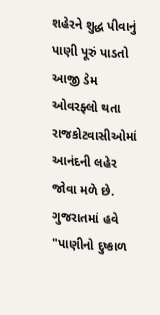શહેરને શુદ્ધ પીવાનું પાણી પૂરું પાડતો આજી ડેમ ઓવરફ્લો થતા રાજકોટવાસીઓમાં આનંદની લહેર જોવા મળે છે. ગુજરાતમાં હવે "પાણીનો દુષ્કાળ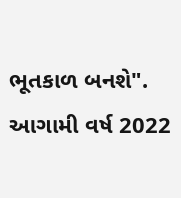ભૂતકાળ બનશે". આગામી વર્ષ 2022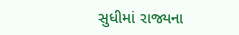સુધીમાં રાજ્યના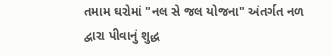તમામ ઘરોમાં "નલ સે જલ યોજના" અંતર્ગત નળ દ્વારા પીવાનું શુદ્ધ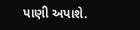પાણી અપાશે.